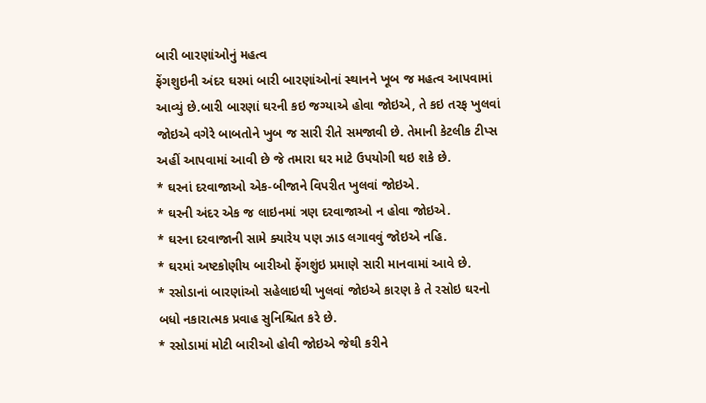બારી બારણાંઓનું મહત્વ
ફેંગશુઇની અંદર ઘરમાં બારી બારણાંઓનાં સ્થાનને ખૂબ જ મહત્વ આપવામાં આવ્યું છે.બારી બારણાં ઘરની કઇ જગ્યાએ હોવા જોઇએ, તે કઇ તરફ ખુલવાં જોઇએ વગેરે બાબતોને ખુબ જ સારી રીતે સમજાવી છે. તેમાની કેટલીક ટીપ્સ અહીં આપવામાં આવી છે જે તમારા ઘર માટે ઉપયોગી થઇ શકે છે.
* ઘરનાં દરવાજાઓ એક-બીજાને વિપરીત ખુલવાં જોઇએ.
* ઘરની અંદર એક જ લાઇનમાં ત્રણ દરવાજાઓ ન હોવા જોઇએ.
* ઘરના દરવાજાની સામે ક્યારેય પણ ઝાડ લગાવવું જોઇએ નહિ.
* ઘરમાં અષ્ટકોણીય બારીઓ ફેંગશુંઇ પ્રમાણે સારી માનવામાં આવે છે.
* રસોડાનાં બારણાંઓ સહેલાઇથી ખુલવાં જોઇએ કારણ કે તે રસોઇ ઘરનો બધો નકારાત્મક પ્રવાહ સુનિશ્ચિત કરે છે.
* રસોડામાં મોટી બારીઓ હોવી જોઇએ જેથી કરીને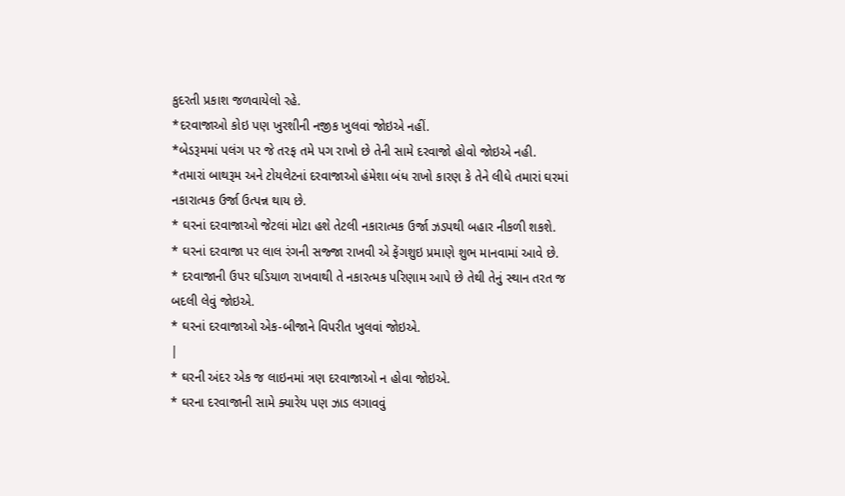કુદરતી પ્રકાશ જળવાયેલો રહે.
*દરવાજાઓ કોઇ પણ ખુરશીની નજીક ખુલવાં જોઇએ નહીં.
*બેડરૂમમાં પલંગ પર જે તરફ તમે પગ રાખો છે તેની સામે દરવાજો હોવો જોઇએ નહી.
*તમારાં બાથરૂમ અને ટોયલેટનાં દરવાજાઓ હંમેશા બંધ રાખો કારણ કે તેને લીધે તમારાં ઘરમાં નકારાત્મક ઉર્જા ઉત્પન્ન થાય છે.
* ઘરનાં દરવાજાઓ જેટલાં મોટા હશે તેટલી નકારાત્મક ઉર્જા ઝડપથી બહાર નીકળી શકશે.
* ઘરનાં દરવાજા પર લાલ રંગની સજ્જા રાખવી એ ફેંગશુઇ પ્રમાણે શુભ માનવામાં આવે છે.
* દરવાજાની ઉપર ઘડિયાળ રાખવાથી તે નકારત્મક પરિણામ આપે છે તેથી તેનું સ્થાન તરત જ બદલી લેવું જોઇએ.
* ઘરનાં દરવાજાઓ એક-બીજાને વિપરીત ખુલવાં જોઇએ.
|
* ઘરની અંદર એક જ લાઇનમાં ત્રણ દરવાજાઓ ન હોવા જોઇએ.
* ઘરના દરવાજાની સામે ક્યારેય પણ ઝાડ લગાવવું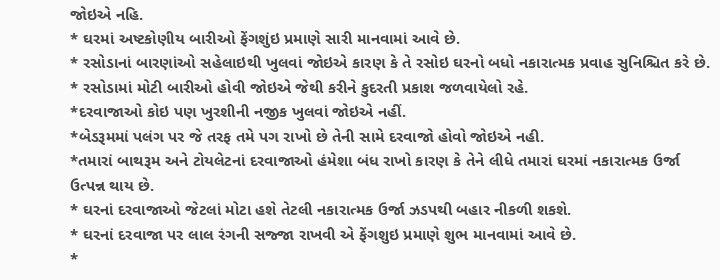જોઇએ નહિ.
* ઘરમાં અષ્ટકોણીય બારીઓ ફેંગશુંઇ પ્રમાણે સારી માનવામાં આવે છે.
* રસોડાનાં બારણાંઓ સહેલાઇથી ખુલવાં જોઇએ કારણ કે તે રસોઇ ઘરનો બધો નકારાત્મક પ્રવાહ સુનિશ્ચિત કરે છે.
* રસોડામાં મોટી બારીઓ હોવી જોઇએ જેથી કરીને કુદરતી પ્રકાશ જળવાયેલો રહે.
*દરવાજાઓ કોઇ પણ ખુરશીની નજીક ખુલવાં જોઇએ નહીં.
*બેડરૂમમાં પલંગ પર જે તરફ તમે પગ રાખો છે તેની સામે દરવાજો હોવો જોઇએ નહી.
*તમારાં બાથરૂમ અને ટોયલેટનાં દરવાજાઓ હંમેશા બંધ રાખો કારણ કે તેને લીધે તમારાં ઘરમાં નકારાત્મક ઉર્જા ઉત્પન્ન થાય છે.
* ઘરનાં દરવાજાઓ જેટલાં મોટા હશે તેટલી નકારાત્મક ઉર્જા ઝડપથી બહાર નીકળી શકશે.
* ઘરનાં દરવાજા પર લાલ રંગની સજ્જા રાખવી એ ફેંગશુઇ પ્રમાણે શુભ માનવામાં આવે છે.
*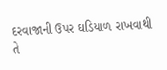દરવાજાની ઉપર ઘડિયાળ રાખવાથી તે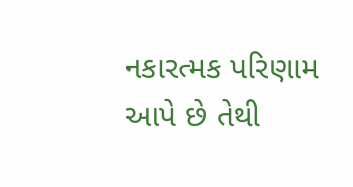નકારત્મક પરિણામ આપે છે તેથી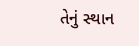તેનું સ્થાન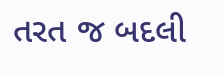તરત જ બદલી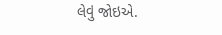લેવું જોઇએ.